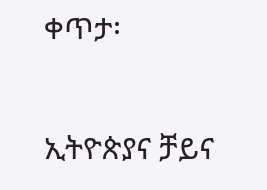ቀጥታ፡

ኢትዮጵያና ቻይና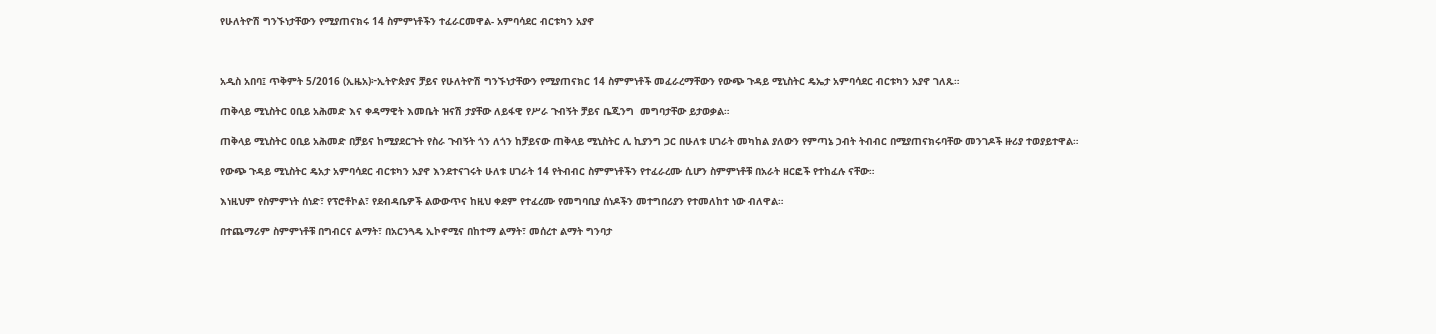የሁለትዮሽ ግንኙነታቸውን የሚያጠናክሩ 14 ስምምነቶችን ተፈራርመዋል- አምባሳደር ብርቱካን አያኖ



አዲስ አበባ፤ ጥቅምት 5/2016 (ኢዜአ)፦ኢትዮጵያና ቻይና የሁለትዮሽ ግንኙነታቸውን የሚያጠናክር 14 ስምምነቶች መፈራረማቸውን የውጭ ጉዳይ ሚኒስትር ዴኤታ አምባሳደር ብርቱካን አያኖ ገለጹ።

ጠቅላይ ሚኒስትር ዐቢይ አሕመድ እና ቀዳማዊት እመቤት ዝናሽ ታያቸው ለይፋዊ የሥራ ጉብኝት ቻይና ቤጂንግ  መግባታቸው ይታወቃል።

ጠቅላይ ሚኒስትር ዐቢይ አሕመድ በቻይና ከሚያደርጉት የስራ ጉብኝት ጎን ለጎን ከቻይናው ጠቅላይ ሚኒስትር ሊ ኪያንግ ጋር በሁለቱ ሀገራት መካከል ያለውን የምጣኔ ኃብት ትብብር በሚያጠናክሩባቸው መንገዶች ዙሪያ ተወያይተዋል።

የውጭ ጉዳይ ሚኒስትር ዴአታ አምባሳደር ብርቱካን አያኖ እንደተናገሩት ሁለቱ ሀገራት 14 የትብብር ስምምነቶችን የተፈራረሙ ሲሆን ስምምነቶቹ በአራት ዘርፎች የተከፈሉ ናቸው።

እነዚህም የስምምነት ሰነድ፣ የፕሮቶኮል፣ የደብዳቤዎች ልውውጥና ከዚህ ቀደም የተፈረሙ የመግባቢያ ሰነዶችን መተግበሪያን የተመለከተ ነው ብለዋል።

በተጨማሪም ስምምነቶቹ በግብርና ልማት፣ በአርንጓዴ ኢኮኖሚና በከተማ ልማት፣ መሰረተ ልማት ግንባታ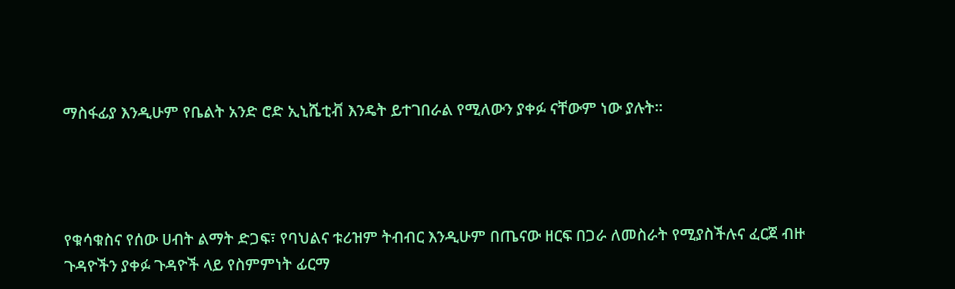ማስፋፊያ እንዲሁም የቤልት አንድ ሮድ ኢኒሼቲቭ እንዴት ይተገበራል የሚለውን ያቀፉ ናቸውም ነው ያሉት።




የቁሳቁስና የሰው ሀብት ልማት ድጋፍ፣ የባህልና ቱሪዝም ትብብር እንዲሁም በጤናው ዘርፍ በጋራ ለመስራት የሚያስችሉና ፈርጀ ብዙ ጉዳዮችን ያቀፉ ጉዳዮች ላይ የስምምነት ፊርማ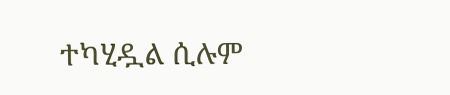ተካሂዷል ሲሉም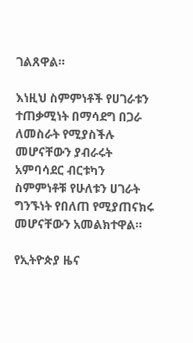ገልጸዋል።

እነዚህ ስምምነቶች የሀገራቱን ተጠቃሚነት በማሳደግ በጋራ ለመስራት የሚያስችሉ መሆናቸውን ያብራሩት አምባሳደር ብርቱካን ስምምነቶቹ የሁለቱን ሀገራት ግንኙነት የበለጠ የሚያጠናክሩ መሆናቸውን አመልክተዋል።

የኢትዮጵያ ዜና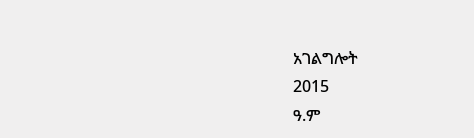አገልግሎት
2015
ዓ.ም